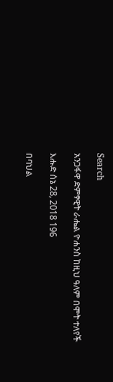Search

አንጋፋዋ ድምፃዊት ራሔል ዮሐንስ ከዚህ ዓለም በሞት ተለየች

እሑድ ሰኔ 28, 2018 196

በባህል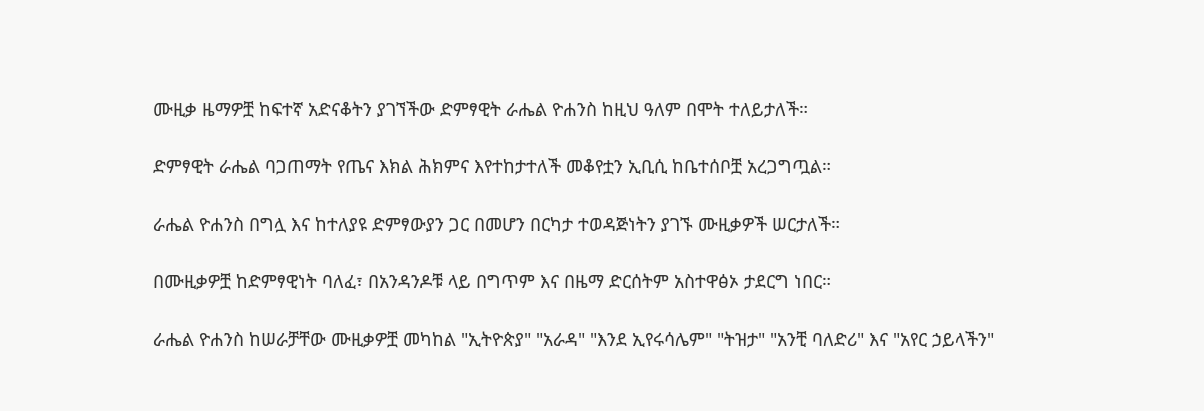ሙዚቃ ዜማዎቿ ከፍተኛ አድናቆትን ያገኘችው ድምፃዊት ራሔል ዮሐንስ ከዚህ ዓለም በሞት ተለይታለች።

ድምፃዊት ራሔል ባጋጠማት የጤና እክል ሕክምና እየተከታተለች መቆየቷን ኢቢሲ ከቤተሰቦቿ አረጋግጧል።

ራሔል ዮሐንስ በግሏ እና ከተለያዩ ድምፃውያን ጋር በመሆን በርካታ ተወዳጅነትን ያገኙ ሙዚቃዎች ሠርታለች።

በሙዚቃዎቿ ከድምፃዊነት ባለፈ፣ በአንዳንዶቹ ላይ በግጥም እና በዜማ ድርሰትም አስተዋፅኦ ታደርግ ነበር።

ራሔል ዮሐንስ ከሠራቻቸው ሙዚቃዎቿ መካከል "ኢትዮጵያ" "አራዳ" "እንደ ኢየሩሳሌም" "ትዝታ" "አንቺ ባለድሪ" እና "አየር ኃይላችን"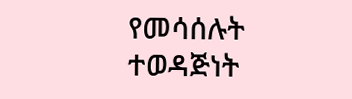የመሳሰሉት ተወዳጅነት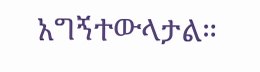አግኝተውላታል።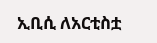ኢቢሲ ለአርቲስቷ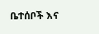ቤተሰቦች እና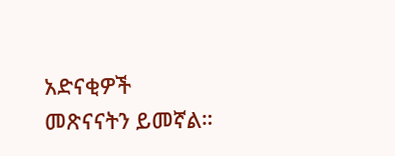አድናቂዎች መጽናናትን ይመኛል።